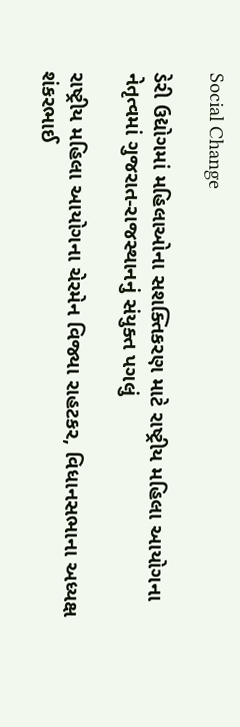Social Change

ડેરી ઉદ્યોગમાં મહિલાઓના સશક્તિકરણ માટે રાષ્ટ્રીય મહિલા આયોગના નેતૃત્વમાં ગુજરાત-રાજસ્થાનનું સંયુક્ત પગલું

રાષ્ટ્રીય મહિલા આયોગના ચેરમેન વિજ્યા રાહટકર, વિધાનસભાના અધ્યક્ષ શંકરભાઈ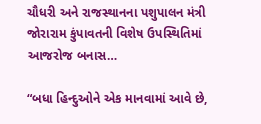ચૌધરી અને રાજસ્થાનના પશુપાલન મંત્રી જોરારામ કુંપાવતની વિશેષ ઉપસ્થિતિમાં આજરોજ બનાસ…

“બધા હિન્દુઓને એક માનવામાં આવે છે,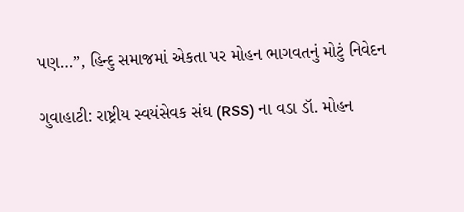પણ…”, હિન્દુ સમાજમાં એકતા પર મોહન ભાગવતનું મોટું નિવેદન

ગુવાહાટી: રાષ્ટ્રીય સ્વયંસેવક સંઘ (RSS) ના વડા ડૉ. મોહન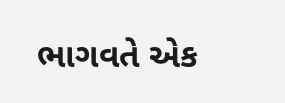ભાગવતે એક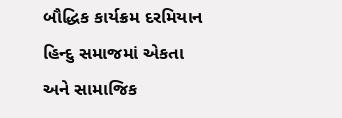બૌદ્ધિક કાર્યક્રમ દરમિયાન હિન્દુ સમાજમાં એકતા અને સામાજિક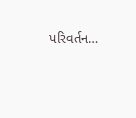પરિવર્તન…